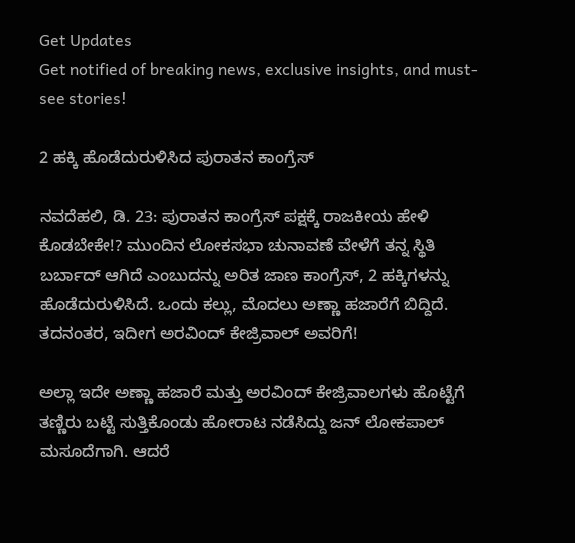Get Updates
Get notified of breaking news, exclusive insights, and must-see stories!

2 ಹಕ್ಕಿ ಹೊಡೆದುರುಳಿಸಿದ ಪುರಾತನ ಕಾಂಗ್ರೆಸ್

ನವದೆಹಲಿ, ಡಿ. 23: ಪುರಾತನ ಕಾಂಗ್ರೆಸ್ ಪಕ್ಷಕ್ಕೆ ರಾಜಕೀಯ ಹೇಳಿ ಕೊಡಬೇಕೇ!? ಮುಂದಿನ ಲೋಕಸಭಾ ಚುನಾವಣೆ ವೇಳೆಗೆ ತನ್ನ ಸ್ಥಿತಿ ಬರ್ಬಾದ್ ಆಗಿದೆ ಎಂಬುದನ್ನು ಅರಿತ ಜಾಣ ಕಾಂಗ್ರೆಸ್, 2 ಹಕ್ಕಿಗಳನ್ನು ಹೊಡೆದುರುಳಿಸಿದೆ. ಒಂದು ಕಲ್ಲು, ಮೊದಲು ಅಣ್ಣಾ ಹಜಾರೆಗೆ ಬಿದ್ದಿದೆ. ತದನಂತರ, ಇದೀಗ ಅರವಿಂದ್ ಕೇಜ್ರಿವಾಲ್ ಅವರಿಗೆ!

ಅಲ್ಲಾ ಇದೇ ಅಣ್ಣಾ ಹಜಾರೆ ಮತ್ತು ಅರವಿಂದ್ ಕೇಜ್ರಿವಾಲಗಳು ಹೊಟ್ಟೆಗೆ ತಣ್ಣಿರು ಬಟ್ಟೆ ಸುತ್ತಿಕೊಂಡು ಹೋರಾಟ ನಡೆಸಿದ್ದು ಜನ್ ಲೋಕಪಾಲ್ ಮಸೂದೆಗಾಗಿ. ಆದರೆ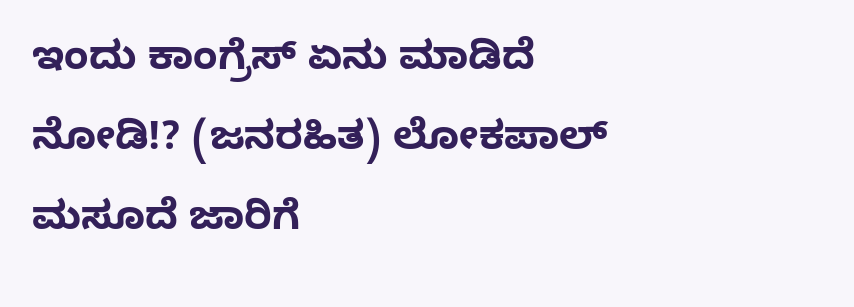ಇಂದು ಕಾಂಗ್ರೆಸ್ ಏನು ಮಾಡಿದೆ ನೋಡಿ!? (ಜನರಹಿತ) ಲೋಕಪಾಲ್ ಮಸೂದೆ ಜಾರಿಗೆ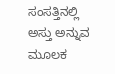ಸಂಸತ್ತಿನಲ್ಲಿ ಅಸ್ತು ಅನ್ನುವ ಮೂಲಕ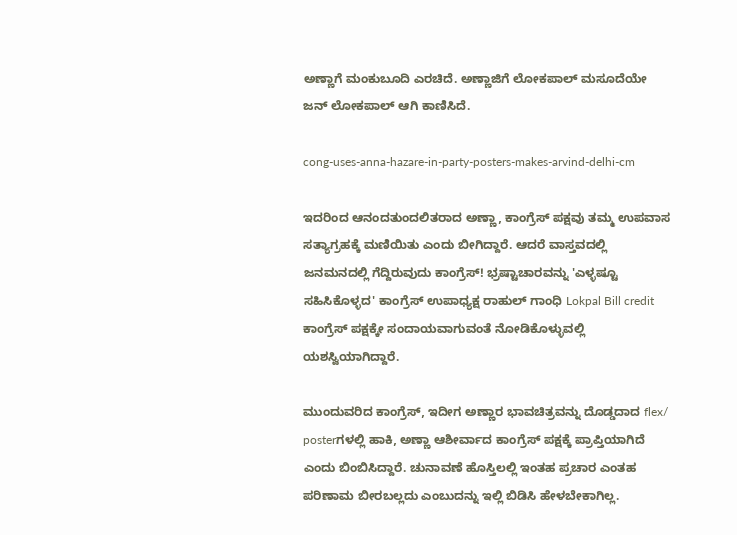ಅಣ್ಣಾಗೆ ಮಂಕುಬೂದಿ ಎರಚಿದೆ. ಅಣ್ಣಾಜಿಗೆ ಲೋಕಪಾಲ್ ಮಸೂದೆಯೇ ಜನ್ ಲೋಕಪಾಲ್ ಆಗಿ ಕಾಣಿಸಿದೆ.

cong-uses-anna-hazare-in-party-posters-makes-arvind-delhi-cm

ಇದರಿಂದ ಆನಂದತುಂದಲಿತರಾದ ಅಣ್ಣಾ, ಕಾಂಗ್ರೆಸ್ ಪಕ್ಷವು ತಮ್ಮ ಉಪವಾಸ ಸತ್ಯಾಗ್ರಹಕ್ಕೆ ಮಣಿಯಿತು ಎಂದು ಬೀಗಿದ್ದಾರೆ. ಆದರೆ ವಾಸ್ತವದಲ್ಲಿ ಜನಮನದಲ್ಲಿ ಗೆದ್ದಿರುವುದು ಕಾಂಗ್ರೆಸ್! ಭ್ರಷ್ಟಾಚಾರವನ್ನು 'ಎಳ್ಳಷ್ಟೂ ಸಹಿಸಿಕೊಳ್ಳದ' ಕಾಂಗ್ರೆಸ್ ಉಪಾಧ್ಯಕ್ಷ ರಾಹುಲ್ ಗಾಂಧಿ Lokpal Bill credit ಕಾಂಗ್ರೆಸ್ ಪಕ್ಷಕ್ಕೇ ಸಂದಾಯವಾಗುವಂತೆ ನೋಡಿಕೊಳ್ಳುವಲ್ಲಿ ಯಶಸ್ವಿಯಾಗಿದ್ದಾರೆ.

ಮುಂದುವರಿದ ಕಾಂಗ್ರೆಸ್, ಇದೀಗ ಅಣ್ಣಾರ ಭಾವಚಿತ್ರವನ್ನು ದೊಡ್ಡದಾದ flex/ posterಗಳಲ್ಲಿ ಹಾಕಿ, ಅಣ್ಣಾ ಆಶೀರ್ವಾದ ಕಾಂಗ್ರೆಸ್ ಪಕ್ಷಕ್ಕೆ ಪ್ರಾಪ್ತಿಯಾಗಿದೆ ಎಂದು ಬಿಂಬಿಸಿದ್ದಾರೆ. ಚುನಾವಣೆ ಹೊಸ್ತಿಲಲ್ಲಿ ಇಂತಹ ಪ್ರಚಾರ ಎಂತಹ ಪರಿಣಾಮ ಬೀರಬಲ್ಲದು ಎಂಬುದನ್ನು ಇಲ್ಲಿ ಬಿಡಿಸಿ ಹೇಳಬೇಕಾಗಿಲ್ಲ.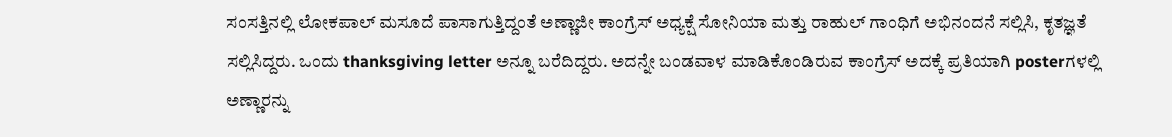ಸಂಸತ್ತಿನಲ್ಲಿ ಲೋಕಪಾಲ್ ಮಸೂದೆ ಪಾಸಾಗುತ್ತಿದ್ದಂತೆ ಅಣ್ಣಾಜೀ ಕಾಂಗ್ರೆಸ್ ಅಧ್ಯಕ್ಷೆ ಸೋನಿಯಾ ಮತ್ತು ರಾಹುಲ್ ಗಾಂಧಿಗೆ ಅಭಿನಂದನೆ ಸಲ್ಲಿಸಿ, ಕೃತಜ್ಞತೆ ಸಲ್ಲಿಸಿದ್ದರು. ಒಂದು thanksgiving letter ಅನ್ನೂ ಬರೆದಿದ್ದರು. ಅದನ್ನೇ ಬಂಡವಾಳ ಮಾಡಿಕೊಂಡಿರುವ ಕಾಂಗ್ರೆಸ್ ಅದಕ್ಕೆ ಪ್ರತಿಯಾಗಿ posterಗಳಲ್ಲಿ ಅಣ್ಣಾರನ್ನು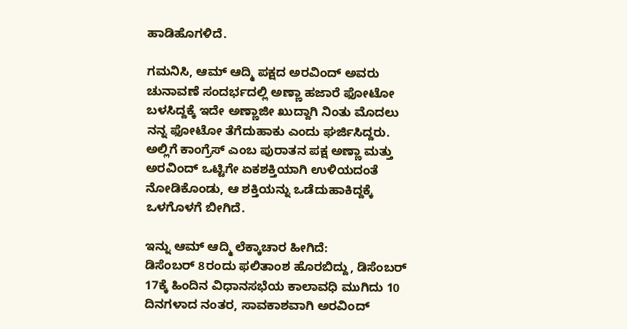ಹಾಡಿಹೊಗಳಿದೆ.

ಗಮನಿಸಿ, ಆಮ್ ಆದ್ಮಿ ಪಕ್ಷದ ಅರವಿಂದ್ ಅವರು ಚುನಾವಣೆ ಸಂದರ್ಭದಲ್ಲಿ ಅಣ್ಣಾ ಹಜಾರೆ ಫೋಟೋ ಬಳಸಿದ್ದಕ್ಕೆ ಇದೇ ಅಣ್ಣಾಜೀ ಖುದ್ದಾಗಿ ನಿಂತು ಮೊದಲು ನನ್ನ ಫೋಟೋ ತೆಗೆದುಹಾಕು ಎಂದು ಘರ್ಜಿಸಿದ್ದರು. ಅಲ್ಲಿಗೆ ಕಾಂಗ್ರೆಸ್ ಎಂಬ ಪುರಾತನ ಪಕ್ಷ ಅಣ್ಣಾ ಮತ್ತು ಅರವಿಂದ್ ಒಟ್ಟಿಗೇ ಏಕಶಕ್ತಿಯಾಗಿ ಉಳಿಯದಂತೆ ನೋಡಿಕೊಂಡು, ಆ ಶಕ್ತಿಯನ್ನು ಒಡೆದುಹಾಕಿದ್ದಕ್ಕೆ ಒಳಗೊಳಗೆ ಬೀಗಿದೆ.

ಇನ್ನು ಆಮ್ ಆದ್ಮಿ ಲೆಕ್ಕಾಚಾರ ಹೀಗಿದೆ:
ಡಿಸೆಂಬರ್ 8ರಂದು ಫಲಿತಾಂಶ ಹೊರಬಿದ್ದು, ಡಿಸೆಂಬರ್ 17ಕ್ಕೆ ಹಿಂದಿನ ವಿಧಾನಸಭೆಯ ಕಾಲಾವಧಿ ಮುಗಿದು 10 ದಿನಗಳಾದ ನಂತರ, ಸಾವಕಾಶವಾಗಿ ಅರವಿಂದ್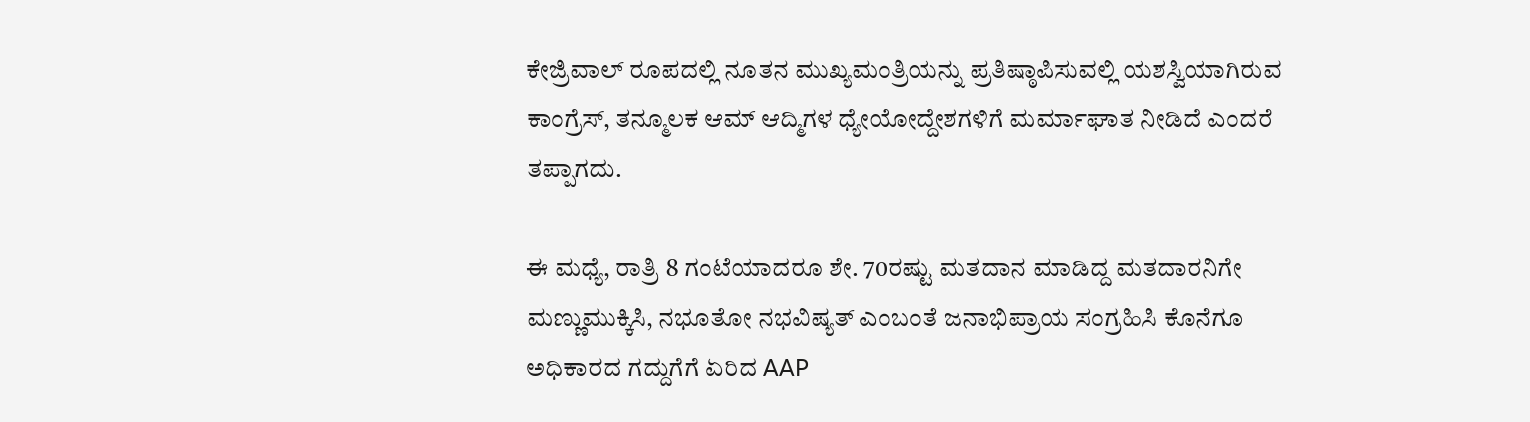ಕೇಜ್ರಿವಾಲ್ ರೂಪದಲ್ಲಿ ನೂತನ ಮುಖ್ಯಮಂತ್ರಿಯನ್ನು ಪ್ರತಿಷ್ಠಾಪಿಸುವಲ್ಲಿ ಯಶಸ್ವಿಯಾಗಿರುವ ಕಾಂಗ್ರೆಸ್, ತನ್ಮೂಲಕ ಆಮ್ ಆದ್ಮಿಗಳ ಧ್ಯೇಯೋದ್ದೇಶಗಳಿಗೆ ಮರ್ಮಾಘಾತ ನೀಡಿದೆ ಎಂದರೆ ತಪ್ಪಾಗದು.

ಈ ಮಧ್ಯೆ, ರಾತ್ರಿ 8 ಗಂಟೆಯಾದರೂ ಶೇ. 70ರಷ್ಟು ಮತದಾನ ಮಾಡಿದ್ದ ಮತದಾರನಿಗೇ ಮಣ್ಣುಮುಕ್ಕಿಸಿ, ನಭೂತೋ ನಭವಿಷ್ಯತ್ ಎಂಬಂತೆ ಜನಾಭಿಪ್ರಾಯ ಸಂಗ್ರಹಿಸಿ ಕೊನೆಗೂ ಅಧಿಕಾರದ ಗದ್ದುಗೆಗೆ ಏರಿದ AAP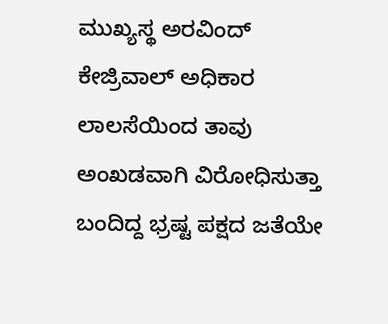ಮುಖ್ಯಸ್ಥ ಅರವಿಂದ್ ಕೇಜ್ರಿವಾಲ್ ಅಧಿಕಾರ ಲಾಲಸೆಯಿಂದ ತಾವು ಅಂಖಡವಾಗಿ ವಿರೋಧಿಸುತ್ತಾ ಬಂದಿದ್ದ ಭ್ರಷ್ಟ ಪಕ್ಷದ ಜತೆಯೇ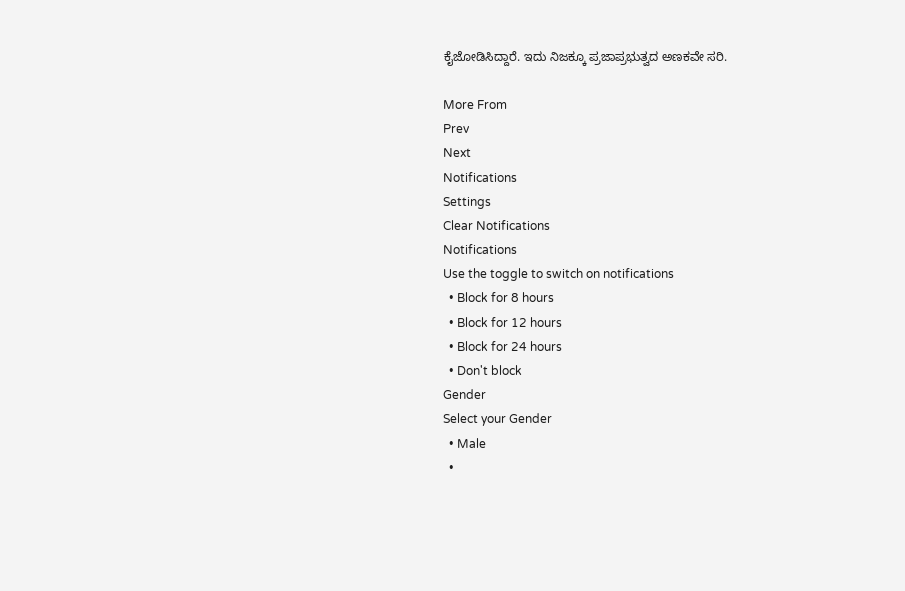ಕೈಜೋಡಿಸಿದ್ದಾರೆ. ಇದು ನಿಜಕ್ಕೂ ಪ್ರಜಾಪ್ರಭುತ್ವದ ಅಣಕವೇ ಸರಿ.

More From
Prev
Next
Notifications
Settings
Clear Notifications
Notifications
Use the toggle to switch on notifications
  • Block for 8 hours
  • Block for 12 hours
  • Block for 24 hours
  • Don't block
Gender
Select your Gender
  • Male
  •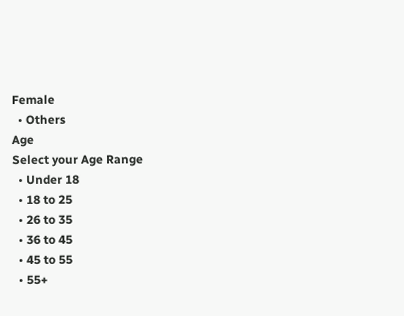Female
  • Others
Age
Select your Age Range
  • Under 18
  • 18 to 25
  • 26 to 35
  • 36 to 45
  • 45 to 55
  • 55+